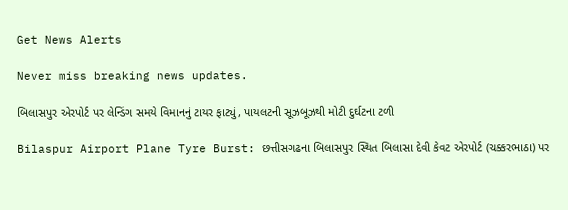Get News Alerts

Never miss breaking news updates.

બિલાસપુર એરપોર્ટ પર લેન્ડિંગ સમયે વિમાનનું ટાયર ફાટ્યું, પાયલટની સૂઝબૂઝથી મોટી દુર્ઘટના ટળી

Bilaspur Airport Plane Tyre Burst: છત્તીસગઢના બિલાસપુર સ્થિત બિલાસા દેવી કેવટ એરપોર્ટ (ચક્કરભાઠા) પર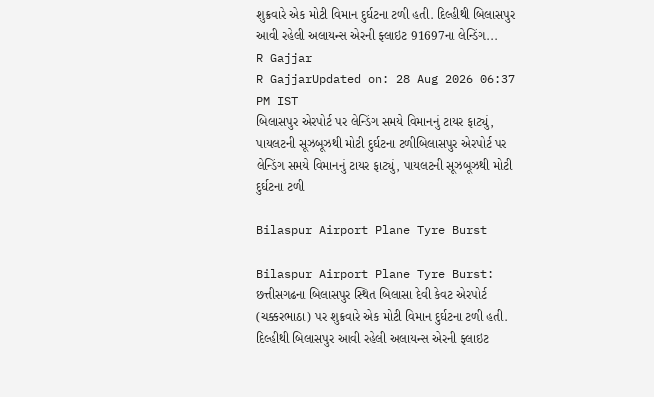શુક્રવારે એક મોટી વિમાન દુર્ઘટના ટળી હતી. દિલ્હીથી બિલાસપુર આવી રહેલી અલાયન્સ એરની ફ્લાઇટ 91697ના લેન્ડિંગ...
R Gajjar
R GajjarUpdated on: 28 Aug 2026 06:37 PM IST
બિલાસપુર એરપોર્ટ પર લેન્ડિંગ સમયે વિમાનનું ટાયર ફાટ્યું, પાયલટની સૂઝબૂઝથી મોટી દુર્ઘટના ટળીબિલાસપુર એરપોર્ટ પર લેન્ડિંગ સમયે વિમાનનું ટાયર ફાટ્યું, પાયલટની સૂઝબૂઝથી મોટી દુર્ઘટના ટળી

Bilaspur Airport Plane Tyre Burst

Bilaspur Airport Plane Tyre Burst: છત્તીસગઢના બિલાસપુર સ્થિત બિલાસા દેવી કેવટ એરપોર્ટ (ચક્કરભાઠા) પર શુક્રવારે એક મોટી વિમાન દુર્ઘટના ટળી હતી. દિલ્હીથી બિલાસપુર આવી રહેલી અલાયન્સ એરની ફ્લાઇટ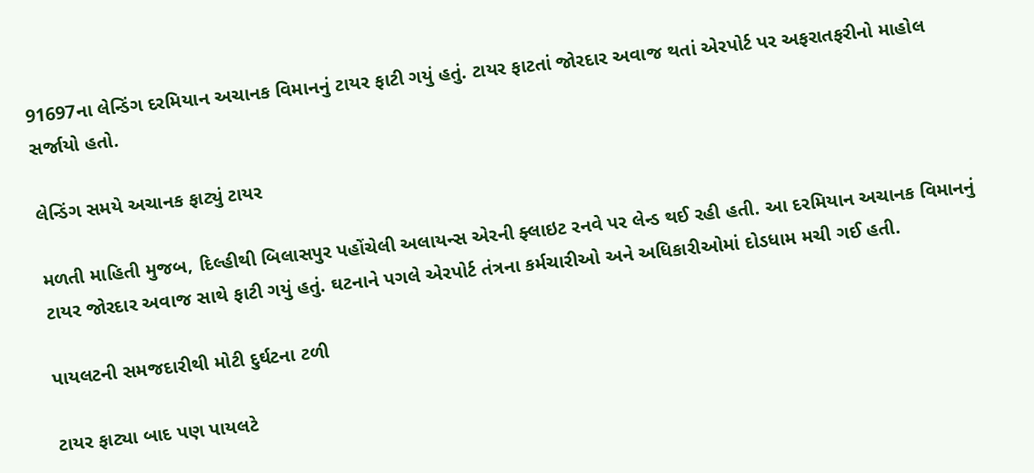91697ના લેન્ડિંગ દરમિયાન અચાનક વિમાનનું ટાયર ફાટી ગયું હતું. ટાયર ફાટતાં જોરદાર અવાજ થતાં એરપોર્ટ પર અફરાતફરીનો માહોલ સર્જાયો હતો.

લેન્ડિંગ સમયે અચાનક ફાટ્યું ટાયર

મળતી માહિતી મુજબ, દિલ્હીથી બિલાસપુર પહોંચેલી અલાયન્સ એરની ફ્લાઇટ રનવે પર લેન્ડ થઈ રહી હતી. આ દરમિયાન અચાનક વિમાનનું ટાયર જોરદાર અવાજ સાથે ફાટી ગયું હતું. ઘટનાને પગલે એરપોર્ટ તંત્રના કર્મચારીઓ અને અધિકારીઓમાં દોડધામ મચી ગઈ હતી.

પાયલટની સમજદારીથી મોટી દુર્ઘટના ટળી

ટાયર ફાટ્યા બાદ પણ પાયલટે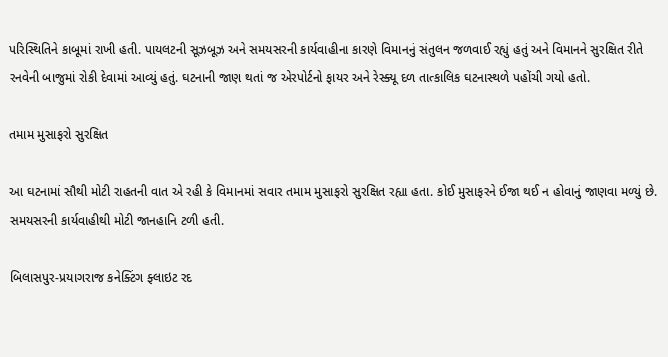પરિસ્થિતિને કાબૂમાં રાખી હતી. પાયલટની સૂઝબૂઝ અને સમયસરની કાર્યવાહીના કારણે વિમાનનું સંતુલન જળવાઈ રહ્યું હતું અને વિમાનને સુરક્ષિત રીતે રનવેની બાજુમાં રોકી દેવામાં આવ્યું હતું. ઘટનાની જાણ થતાં જ એરપોર્ટનો ફાયર અને રેસ્ક્યૂ દળ તાત્કાલિક ઘટનાસ્થળે પહોંચી ગયો હતો.

તમામ મુસાફરો સુરક્ષિત

આ ઘટનામાં સૌથી મોટી રાહતની વાત એ રહી કે વિમાનમાં સવાર તમામ મુસાફરો સુરક્ષિત રહ્યા હતા. કોઈ મુસાફરને ઈજા થઈ ન હોવાનું જાણવા મળ્યું છે. સમયસરની કાર્યવાહીથી મોટી જાનહાનિ ટળી હતી.

બિલાસપુર-પ્રયાગરાજ કનેક્ટિંગ ફ્લાઇટ રદ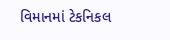વિમાનમાં ટેકનિકલ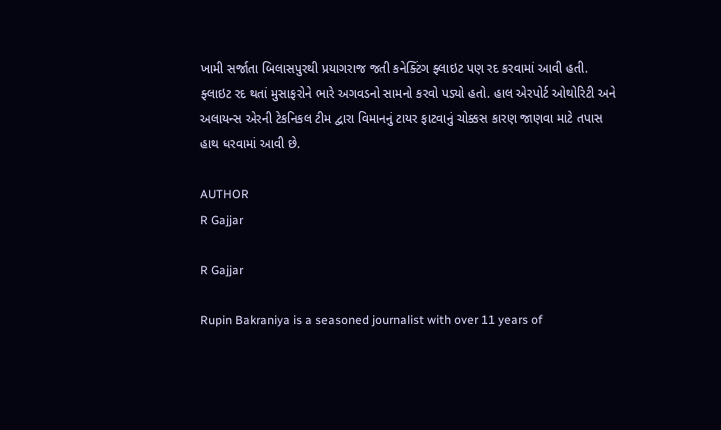ખામી સર્જાતા બિલાસપુરથી પ્રયાગરાજ જતી કનેક્ટિંગ ફ્લાઇટ પણ રદ કરવામાં આવી હતી. ફ્લાઇટ રદ થતાં મુસાફરોને ભારે અગવડનો સામનો કરવો પડ્યો હતો. હાલ એરપોર્ટ ઓથોરિટી અને અલાયન્સ એરની ટેકનિકલ ટીમ દ્વારા વિમાનનું ટાયર ફાટવાનું ચોક્કસ કારણ જાણવા માટે તપાસ હાથ ધરવામાં આવી છે.

AUTHOR
R Gajjar

R Gajjar

Rupin Bakraniya is a seasoned journalist with over 11 years of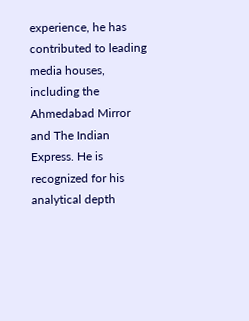experience, he has contributed to leading media houses, including the Ahmedabad Mirror and The Indian Express. He is recognized for his analytical depth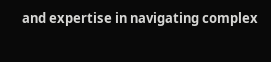and expertise in navigating complex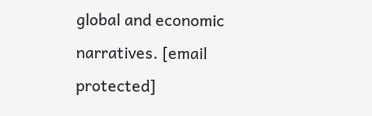global and economic narratives. [email protected]